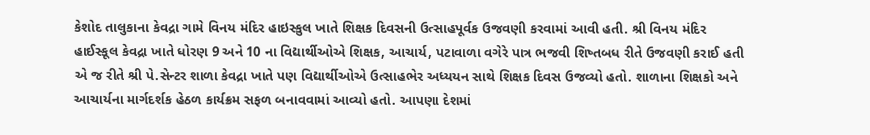કેશોદ તાલુકાના કેવદ્રા ગામે વિનય મંદિર હાઇસ્કુલ ખાતે શિક્ષક દિવસની ઉત્સાહપૂર્વક ઉજવણી કરવામાં આવી હતી. શ્રી વિનય મંદિર હાઈસ્કૂલ કેવદ્રા ખાતે ધોરણ 9 અને 10 ના વિદ્યાર્થીઓએ શિક્ષક, આચાર્ય, પટાવાળા વગેરે પાત્ર ભજવી શિષ્તબધ રીતે ઉજવણી કરાઈ હતી એ જ રીતે શ્રી પે.સેન્ટર શાળા કેવદ્રા ખાતે પણ વિદ્યાર્થીઓએ ઉત્સાહભેર અધ્યયન સાથે શિક્ષક દિવસ ઉજવ્યો હતો. શાળાના શિક્ષકો અને આચાર્યના માર્ગદર્શક હેઠળ કાર્યક્રમ સફળ બનાવવામાં આવ્યો હતો. આપણા દેશમાં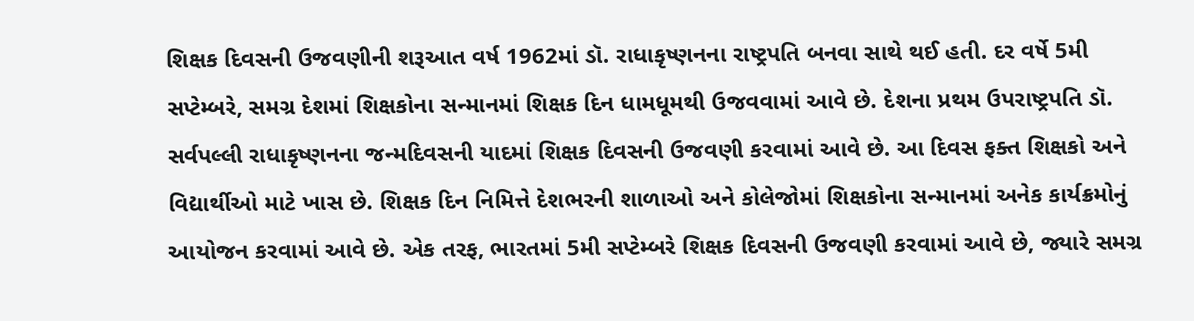શિક્ષક દિવસની ઉજવણીની શરૂઆત વર્ષ 1962માં ડૉ. રાધાકૃષ્ણનના રાષ્ટ્રપતિ બનવા સાથે થઈ હતી. દર વર્ષે 5મી સપ્ટેમ્બરે, સમગ્ર દેશમાં શિક્ષકોના સન્માનમાં શિક્ષક દિન ધામધૂમથી ઉજવવામાં આવે છે. દેશના પ્રથમ ઉપરાષ્ટ્રપતિ ડૉ. સર્વપલ્લી રાધાકૃષ્ણનના જન્મદિવસની યાદમાં શિક્ષક દિવસની ઉજવણી કરવામાં આવે છે. આ દિવસ ફક્ત શિક્ષકો અને વિદ્યાર્થીઓ માટે ખાસ છે. શિક્ષક દિન નિમિત્તે દેશભરની શાળાઓ અને કોલેજોમાં શિક્ષકોના સન્માનમાં અનેક કાર્યક્રમોનું આયોજન કરવામાં આવે છે. એક તરફ, ભારતમાં 5મી સપ્ટેમ્બરે શિક્ષક દિવસની ઉજવણી કરવામાં આવે છે, જ્યારે સમગ્ર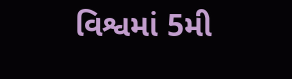વિશ્વમાં 5મી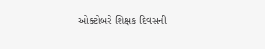ઓક્ટોબરે શિક્ષક દિવસની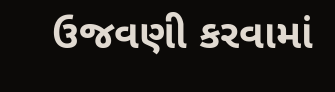ઉજવણી કરવામાં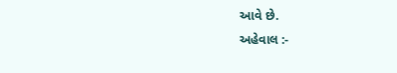આવે છે.
અહેવાલ :-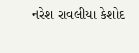નરેશ રાવલીયા કેશોદ